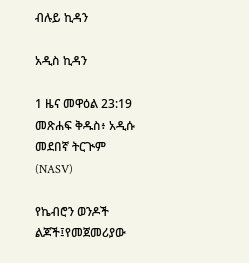ብሉይ ኪዳን

አዲስ ኪዳን

1 ዜና መዋዕል 23:19 መጽሐፍ ቅዱስ፥ አዲሱ መደበኛ ትርጒም (NASV)

የኬብሮን ወንዶች ልጆች፤የመጀመሪያው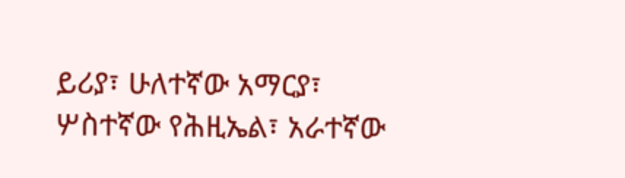ይሪያ፣ ሁለተኛው አማርያ፣ ሦስተኛው የሕዚኤል፣ አራተኛው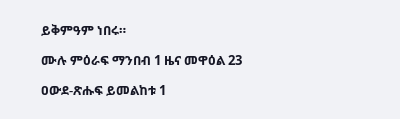ይቅምዓም ነበሩ።

ሙሉ ምዕራፍ ማንበብ 1 ዜና መዋዕል 23

ዐውደ-ጽሑፍ ይመልከቱ 1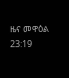ዜና መዋዕል 23:19